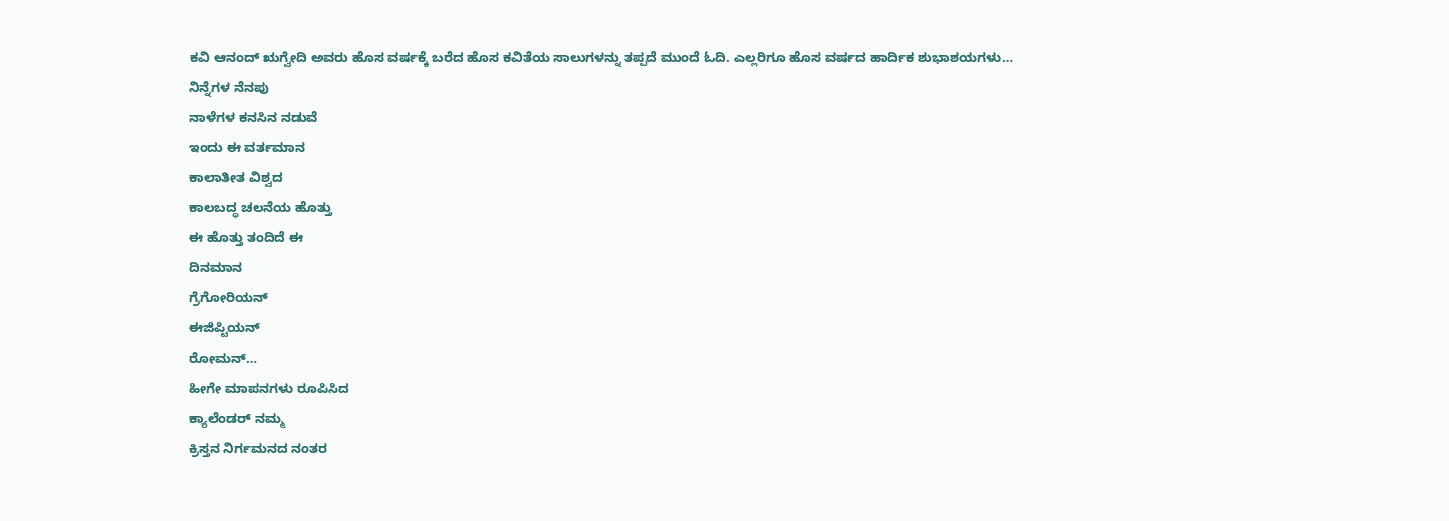ಕವಿ ಆನಂದ್ ಋಗ್ವೇದಿ ಅವರು ಹೊಸ ವರ್ಷಕ್ಕೆ ಬರೆದ ಹೊಸ ಕವಿತೆಯ ಸಾಲುಗಳನ್ನು ತಪ್ಪದೆ ಮುಂದೆ ಓದಿ. ಎಲ್ಲರಿಗೂ ಹೊಸ ವರ್ಷದ ಹಾರ್ದಿಕ ಶುಭಾಶಯಗಳು…
ನಿನ್ನೆಗಳ ನೆನಪು
ನಾಳೆಗಳ ಕನಸಿನ ನಡುವೆ
ಇಂದು ಈ ವರ್ತಮಾನ
ಕಾಲಾತೀತ ವಿಶ್ವದ
ಕಾಲಬದ್ಧ ಚಲನೆಯ ಹೊತ್ತು
ಈ ಹೊತ್ತು ತಂದಿದೆ ಈ
ದಿನಮಾನ
ಗ್ರೆಗೋರಿಯನ್
ಈಜಿಪ್ಟಿಯನ್
ರೋಮನ್…
ಹೀಗೇ ಮಾಪನಗಳು ರೂಪಿಸಿದ
ಕ್ಯಾಲೆಂಡರ್ ನಮ್ಮ
ಕ್ರಿಸ್ತನ ನಿರ್ಗಮನದ ನಂತರ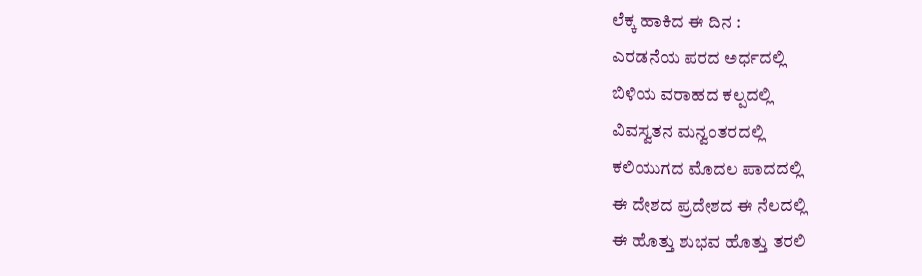ಲೆಕ್ಕ ಹಾಕಿದ ಈ ದಿನ :
ಎರಡನೆಯ ಪರದ ಅರ್ಧದಲ್ಲಿ
ಬಿಳಿಯ ವರಾಹದ ಕಲ್ಪದಲ್ಲಿ
ವಿವಸ್ವತನ ಮನ್ವಂತರದಲ್ಲಿ
ಕಲಿಯುಗದ ಮೊದಲ ಪಾದದಲ್ಲಿ
ಈ ದೇಶದ ಪ್ರದೇಶದ ಈ ನೆಲದಲ್ಲಿ
ಈ ಹೊತ್ತು ಶುಭವ ಹೊತ್ತು ತರಲಿ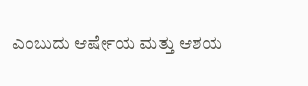ಎಂಬುದು ಆರ್ಷೇಯ ಮತ್ತು ಆಶಯ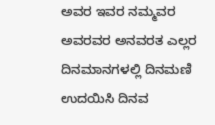ಅವರ ಇವರ ನಮ್ಮವರ
ಅವರವರ ಅನವರತ ಎಲ್ಲರ
ದಿನಮಾನಗಳಲ್ಲಿ ದಿನಮಣಿ
ಉದಯಿಸಿ ದಿನವ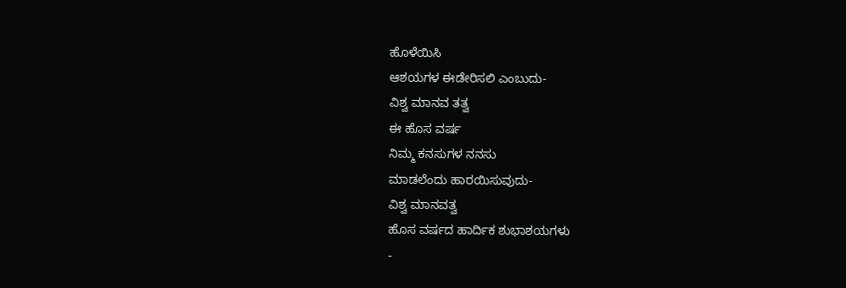ಹೊಳೆಯಿಸಿ
ಆಶಯಗಳ ಈಡೇರಿಸಲಿ ಎಂಬುದು-
ವಿಶ್ವ ಮಾನವ ತತ್ವ
ಈ ಹೊಸ ವರ್ಷ
ನಿಮ್ಮ ಕನಸುಗಳ ನನಸು
ಮಾಡಲೆಂದು ಹಾರಯಿಸುವುದು-
ವಿಶ್ವ ಮಾನವತ್ವ
ಹೊಸ ವರ್ಷದ ಹಾರ್ದಿಕ ಶುಭಾಶಯಗಳು
-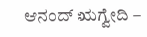ಆನಂದ್ ಋಗ್ವೇದಿ –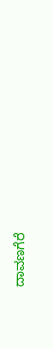ದಾವಣಗೆರೆ